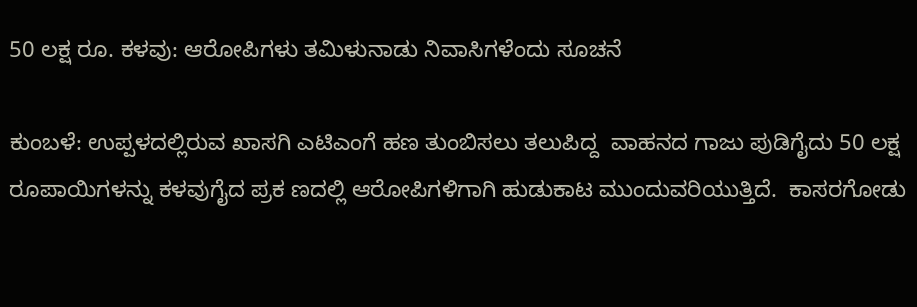50 ಲಕ್ಷ ರೂ. ಕಳವು: ಆರೋಪಿಗಳು ತಮಿಳುನಾಡು ನಿವಾಸಿಗಳೆಂದು ಸೂಚನೆ

ಕುಂಬಳೆ: ಉಪ್ಪಳದಲ್ಲಿರುವ ಖಾಸಗಿ ಎಟಿಎಂಗೆ ಹಣ ತುಂಬಿಸಲು ತಲುಪಿದ್ದ  ವಾಹನದ ಗಾಜು ಪುಡಿಗೈದು 50 ಲಕ್ಷ ರೂಪಾಯಿಗಳನ್ನು ಕಳವುಗೈದ ಪ್ರಕ ಣದಲ್ಲಿ ಆರೋಪಿಗಳಿಗಾಗಿ ಹುಡುಕಾಟ ಮುಂದುವರಿಯುತ್ತಿದೆ.  ಕಾಸರಗೋಡು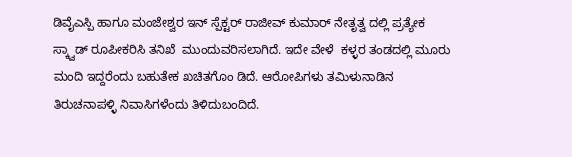ಡಿವೈಎಸ್ಪಿ ಹಾಗೂ ಮಂಜೇಶ್ವರ ಇನ್ ಸ್ಪೆಕ್ಟರ್ ರಾಜೀವ್ ಕುಮಾರ್ ನೇತೃತ್ವ ದಲ್ಲಿ ಪ್ರತ್ಯೇಕ ಸ್ಕ್ವಾಡ್ ರೂಪೀಕರಿಸಿ ತನಿಖೆ  ಮುಂದುವರಿಸಲಾಗಿದೆ. ಇದೇ ವೇಳೆ  ಕಳ್ಳರ ತಂಡದಲ್ಲಿ ಮೂರು ಮಂದಿ ಇದ್ದರೆಂದು ಬಹುತೇಕ ಖಚಿತಗೊಂ ಡಿದೆ. ಆರೋಪಿಗಳು ತಮಿಳುನಾಡಿನ ತಿರುಚನಾಪಳ್ಳಿ ನಿವಾಸಿಗಳೆಂದು ತಿಳಿದುಬಂದಿದೆ.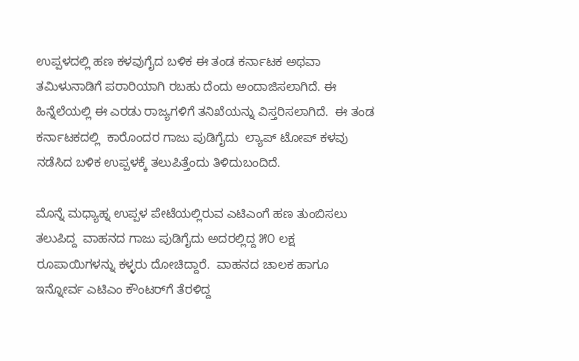ಉಪ್ಪಳದಲ್ಲಿ ಹಣ ಕಳವುಗೈದ ಬಳಿಕ ಈ ತಂಡ ಕರ್ನಾಟಕ ಅಥವಾ ತಮಿಳುನಾಡಿಗೆ ಪರಾರಿಯಾಗಿ ರಬಹು ದೆಂದು ಅಂದಾಜಿಸಲಾಗಿದೆ. ಈ ಹಿನ್ನೆಲೆಯಲ್ಲಿ ಈ ಎರಡು ರಾಜ್ಯಗಳಿಗೆ ತನಿಖೆಯನ್ನು ವಿಸ್ತರಿಸಲಾಗಿದೆ.  ಈ ತಂಡ ಕರ್ನಾಟಕದಲ್ಲಿ  ಕಾರೊಂದರ ಗಾಜು ಪುಡಿಗೈದು  ಲ್ಯಾಪ್ ಟೋಪ್ ಕಳವು ನಡೆಸಿದ ಬಳಿಕ ಉಪ್ಪಳಕ್ಕೆ ತಲುಪಿತ್ತೆಂದು ತಿಳಿದುಬಂದಿದೆ.

ಮೊನ್ನೆ ಮಧ್ಯಾಹ್ನ ಉಪ್ಪಳ ಪೇಟೆಯಲ್ಲಿರುವ ಎಟಿಎಂಗೆ ಹಣ ತುಂಬಿಸಲು ತಲುಪಿದ್ದ  ವಾಹನದ ಗಾಜು ಪುಡಿಗೈದು ಅದರಲ್ಲಿದ್ದ ೫೦ ಲಕ್ಷ ರೂಪಾಯಿಗಳನ್ನು ಕಳ್ಳರು ದೋಚಿದ್ದಾರೆ.  ವಾಹನದ ಚಾಲಕ ಹಾಗೂ ಇನ್ನೋರ್ವ ಎಟಿಎಂ ಕೌಂಟರ್‌ಗೆ ತೆರಳಿದ್ದ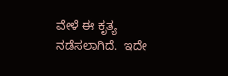ವೇಳೆ ಈ ಕೃತ್ಯ ನಡೆಸಲಾಗಿದೆ.  ಇದೇ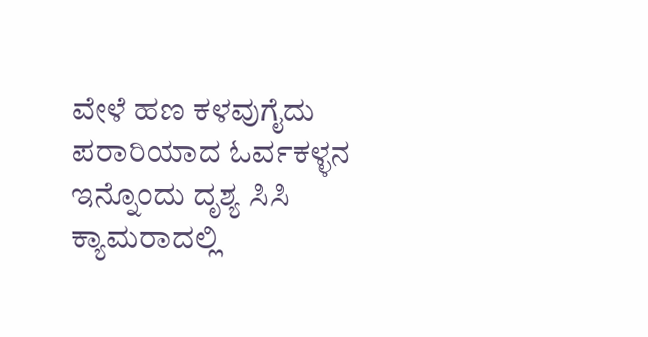ವೇಳೆ ಹಣ ಕಳವುಗೈದು ಪರಾರಿಯಾದ ಓರ್ವಕಳ್ಳನ ಇನ್ನೊಂದು ದೃಶ್ಯ ಸಿಸಿ ಕ್ಯಾಮರಾದಲ್ಲಿ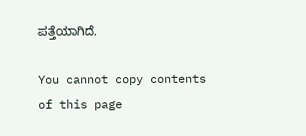ಪತ್ತೆಯಾಗಿದೆ.

You cannot copy contents of this page